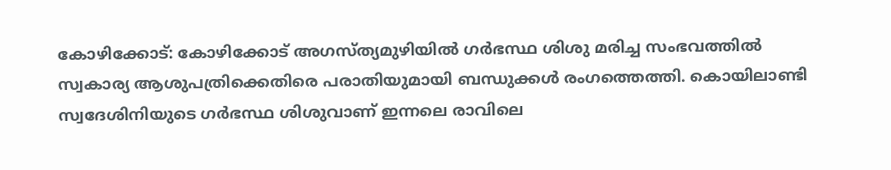കോഴിക്കോട്: കോഴിക്കോട് അഗസ്ത്യമുഴിയിൽ ഗർഭസ്ഥ ശിശു മരിച്ച സംഭവത്തിൽ സ്വകാര്യ ആശുപത്രിക്കെതിരെ പരാതിയുമായി ബന്ധുക്കൾ രംഗത്തെത്തി. കൊയിലാണ്ടി സ്വദേശിനിയുടെ ഗർഭസ്ഥ ശിശുവാണ് ഇന്നലെ രാവിലെ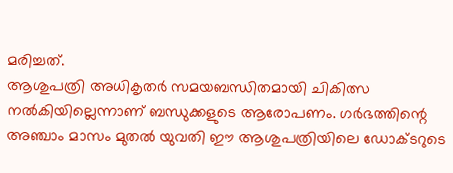മരിച്ചത്.
ആശുപത്രി അധികൃതർ സമയബന്ധിതമായി ചികിത്സ നൽകിയില്ലെന്നാണ് ബന്ധുക്കളുടെ ആരോപണം. ഗർഭത്തിന്റെ അഞ്ചാം മാസം മുതൽ യുവതി ഈ ആശുപത്രിയിലെ ഡോക്ടറുടെ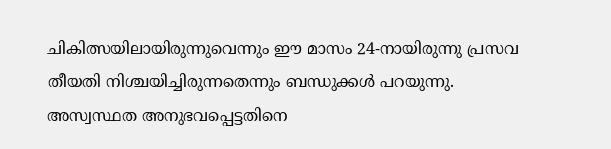ചികിത്സയിലായിരുന്നുവെന്നും ഈ മാസം 24-നായിരുന്നു പ്രസവ തീയതി നിശ്ചയിച്ചിരുന്നതെന്നും ബന്ധുക്കൾ പറയുന്നു.
അസ്വസ്ഥത അനുഭവപ്പെട്ടതിനെ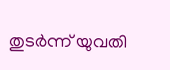തുടർന്ന് യുവതി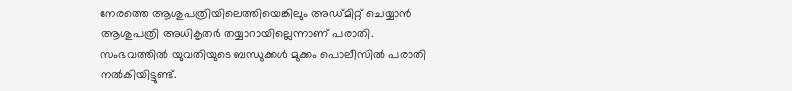നേരത്തെ ആശുപത്രിയിലെത്തിയെങ്കിലും അഡ്മിറ്റ് ചെയ്യാൻ ആശുപത്രി അധികൃതർ തയ്യാറായില്ലെന്നാണ് പരാതി. സംഭവത്തിൽ യുവതിയുടെ ബന്ധുക്കൾ മുക്കം പൊലീസിൽ പരാതി നൽകിയിട്ടുണ്ട്.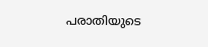പരാതിയുടെ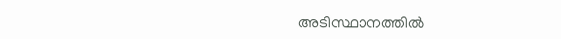അടിസ്ഥാനത്തിൽ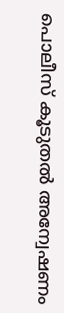പൊലീസ് കൂടുതൽ അന്വേഷണം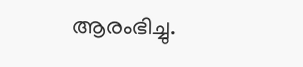ആരംഭിച്ചു.